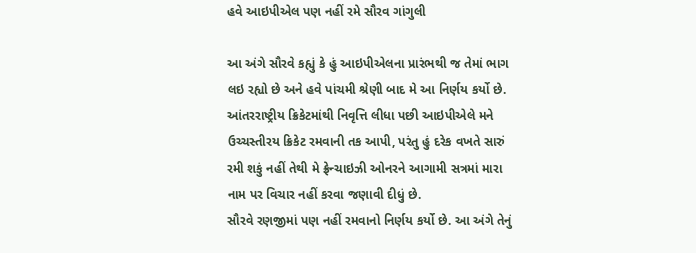હવે આઇપીએલ પણ નહીં રમે સૌરવ ગાંગુલી

આ અંગે સૌરવે કહ્યું કે હું આઇપીએલના પ્રારંભથી જ તેમાં ભાગ લઇ રહ્યો છે અને હવે પાંચમી શ્રેણી બાદ મે આ નિર્ણય કર્યો છે. આંતરરાષ્ટ્રીય ક્રિકેટમાંથી નિવૃત્તિ લીધા પછી આઇપીએલે મને ઉચ્ચસ્તીરય ક્રિકેટ રમવાની તક આપી, પરંતુ હું દરેક વખતે સારું રમી શકું નહીં તેથી મે ફ્રેન્ચાઇઝી ઓનરને આગામી સત્રમાં મારા નામ પર વિચાર નહીં કરવા જણાવી દીધું છે.
સૌરવે રણજીમાં પણ નહીં રમવાનો નિર્ણય કર્યો છે. આ અંગે તેનું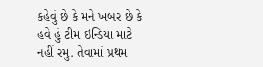કહેવું છે કે મને ખબર છે કે હવે હું ટીમ ઇન્ડિયા માટે નહીં રમુ. તેવામાં પ્રથમ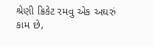શ્રેણી ક્રિકેટ રમવુ એક અઘરું કામ છે,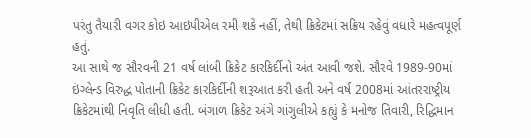પરંતુ તૈયારી વગર કોઇ આઇપીએલ રમી શકે નહીં, તેથી ક્રિકેટમાં સક્રિય રહેવું વધારે મહત્વપૂર્ણ હતું.
આ સાથે જ સૌરવની 21 વર્ષ લાંબી ક્રિકેટ કારકિર્દીનો અંત આવી જશે. સૌરવે 1989-90માં ઇંગ્લેન્ડ વિરુદ્ધ પોતાની ક્રિકેટ કારકિર્દીની શરૂઆત કરી હતી અને વર્ષ 2008માં આંતરરાષ્ટ્રીય ક્રિકેટમાંથી નિવૃતિ લીધી હતી. બંગાળ ક્રિકેટ અંગે ગાંગુલીએ કહ્યું કે મનોજ તિવારી, રિદ્ધિમાન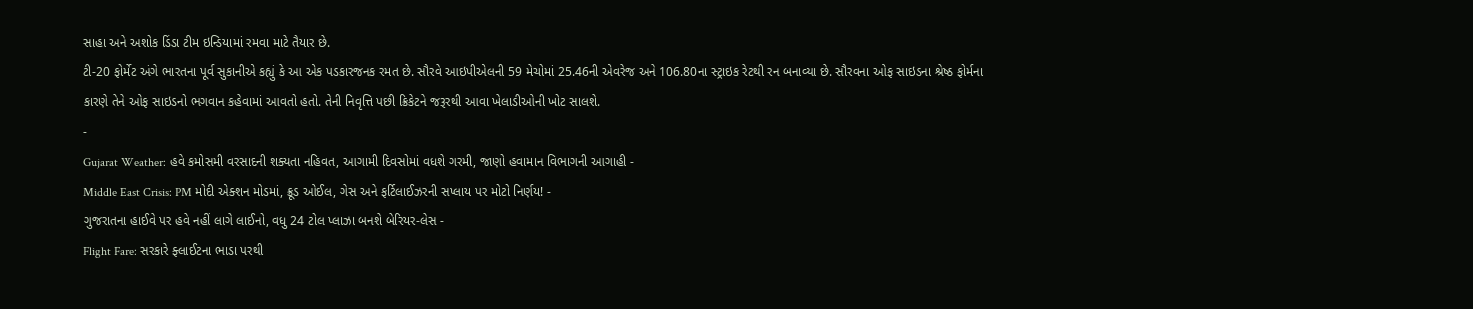સાહા અને અશોક ડિંડા ટીમ ઇન્ડિયામાં રમવા માટે તૈયાર છે.
ટી-20 ફોર્મેટ અંગે ભારતના પૂર્વ સુકાનીએ કહ્યું કે આ એક પડકારજનક રમત છે. સૌરવે આઇપીએલની 59 મેચોમાં 25.46ની એવરેજ અને 106.80ના સ્ટ્રાઇક રેટથી રન બનાવ્યા છે. સૌરવના ઓફ સાઇડના શ્રેષ્ઠ ફોર્મના કારણે તેને ઓફ સાઇડનો ભગવાન કહેવામાં આવતો હતો. તેની નિવૃત્તિ પછી ક્રિકેટને જરૂરથી આવા ખેલાડીઓની ખોટ સાલશે.
-
Gujarat Weather: હવે કમોસમી વરસાદની શક્યતા નહિવત, આગામી દિવસોમાં વધશે ગરમી, જાણો હવામાન વિભાગની આગાહી -
Middle East Crisis: PM મોદી એક્શન મોડમાં, ક્રૂડ ઓઈલ, ગેસ અને ફર્ટિલાઈઝરની સપ્લાય પર મોટો નિર્ણય! -
ગુજરાતના હાઈવે પર હવે નહીં લાગે લાઈનો, વધુ 24 ટોલ પ્લાઝા બનશે બેરિયર-લેસ -
Flight Fare: સરકારે ફ્લાઈટના ભાડા પરથી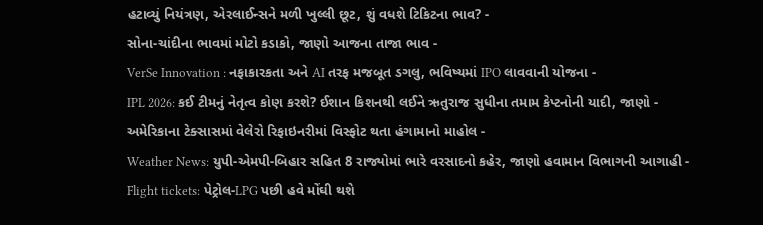હટાવ્યું નિયંત્રણ, એરલાઈન્સને મળી ખુલ્લી છૂટ, શું વધશે ટિકિટના ભાવ? -
સોના-ચાંદીના ભાવમાં મોટો કડાકો, જાણો આજના તાજા ભાવ -
VerSe Innovation : નફાકારકતા અને AI તરફ મજબૂત ડગલુ, ભવિષ્યમાં IPO લાવવાની યોજના -
IPL 2026: કઈ ટીમનું નેતૃત્વ કોણ કરશે? ઈશાન કિશનથી લઈને ઋતુરાજ સુધીના તમામ કેપ્ટનોની યાદી, જાણો -
અમેરિકાના ટેક્સાસમાં વેલેરો રિફાઇનરીમાં વિસ્ફોટ થતા હંગામાનો માહોલ -
Weather News: યુપી-એમપી-બિહાર સહિત 8 રાજ્યોમાં ભારે વરસાદનો કહેર, જાણો હવામાન વિભાગની આગાહી -
Flight tickets: પેટ્રોલ-LPG પછી હવે મોંઘી થશે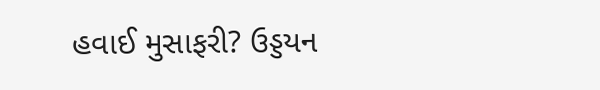હવાઈ મુસાફરી? ઉડ્ડયન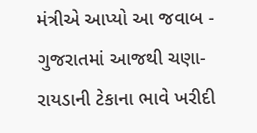મંત્રીએ આપ્યો આ જવાબ -
ગુજરાતમાં આજથી ચણા-રાયડાની ટેકાના ભાવે ખરીદી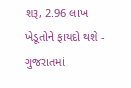શરૂ, 2.96 લાખ ખેડૂતોને ફાયદો થશે -
ગુજરાતમાં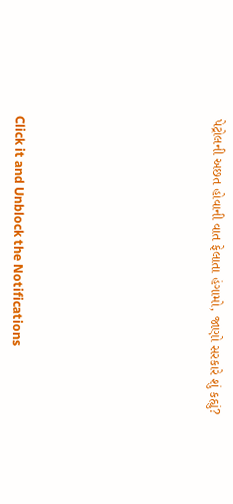પેટ્રોલની અછત હોવાની વાત ફેલાતા હંગામો, જાણો સરકારે શું કહ્યું?










Click it and Unblock the Notifications